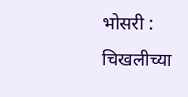भोसरी : चिखलीच्या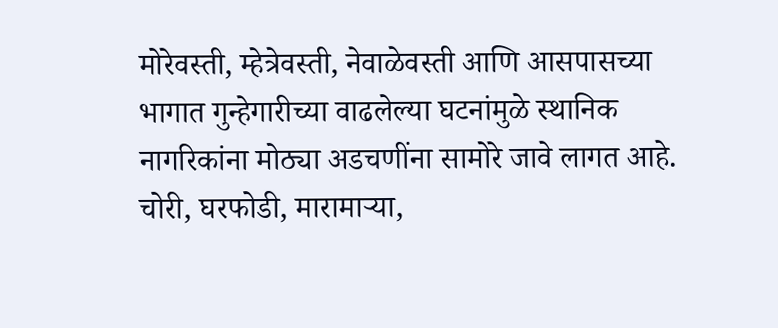मोरेवस्ती, म्हेत्रेवस्ती, नेवाळेवस्ती आणि आसपासच्या भागात गुन्हेगारीच्या वाढलेल्या घटनांमुळे स्थानिक नागरिकांना मोठ्या अडचणींना सामोरे जावे लागत आहे. चोरी, घरफोडी, मारामाऱ्या,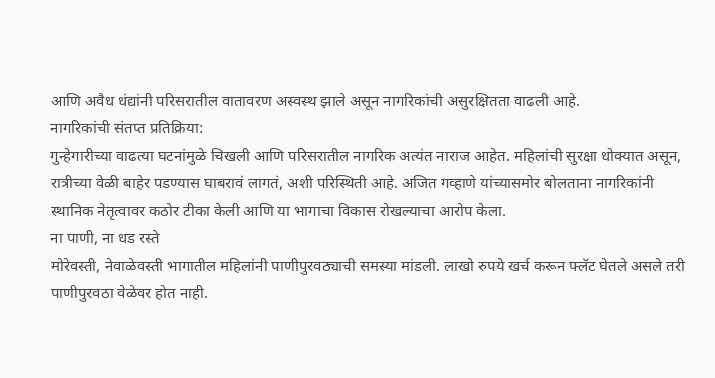आणि अवैध धंद्यांनी परिसरातील वातावरण अस्वस्थ झाले असून नागरिकांची असुरक्षितता वाढली आहे.
नागरिकांची संतप्त प्रतिक्रिया:
गुन्हेगारीच्या वाढत्या घटनांमुळे चिखली आणि परिसरातील नागरिक अत्यंत नाराज आहेत. महिलांची सुरक्षा धोक्यात असून, रात्रीच्या वेळी बाहेर पडण्यास घाबरावं लागतं, अशी परिस्थिती आहे. अजित गव्हाणे यांच्यासमोर बोलताना नागरिकांनी स्थानिक नेतृत्वावर कठोर टीका केली आणि या भागाचा विकास रोखल्याचा आरोप केला.
ना पाणी, ना धड रस्ते
मोरेवस्ती, नेवाळेवस्ती भागातील महिलांनी पाणीपुरवठ्याची समस्या मांडली. लाखो रुपये खर्च करून फ्लॅट घेतले असले तरी पाणीपुरवठा वेळेवर होत नाही.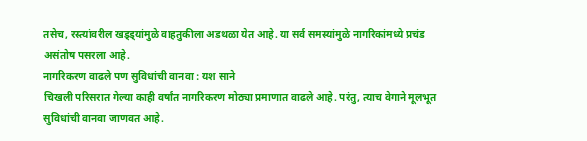तसेच, रस्त्यांवरील खड्ड्यांमुळे वाहतुकीला अडथळा येत आहे. या सर्व समस्यांमुळे नागरिकांमध्ये प्रचंड असंतोष पसरला आहे.
नागरिकरण वाढले पण सुविधांची वानवा : यश साने
चिखली परिसरात गेल्या काही वर्षांत नागरिकरण मोठ्या प्रमाणात वाढले आहे. परंतु, त्याच वेगाने मूलभूत सुविधांची वानवा जाणवत आहे.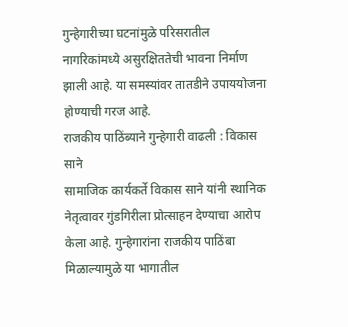गुन्हेगारीच्या घटनांमुळे परिसरातील नागरिकांमध्ये असुरक्षिततेची भावना निर्माण झाली आहे. या समस्यांवर तातडीने उपाययोजना होण्याची गरज आहे.
राजकीय पाठिंब्याने गुन्हेगारी वाढली : विकास साने
सामाजिक कार्यकर्ते विकास साने यांनी स्थानिक नेतृत्वावर गुंडगिरीला प्रोत्साहन देण्याचा आरोप केला आहे. गुन्हेगारांना राजकीय पाठिंबा मिळाल्यामुळे या भागातील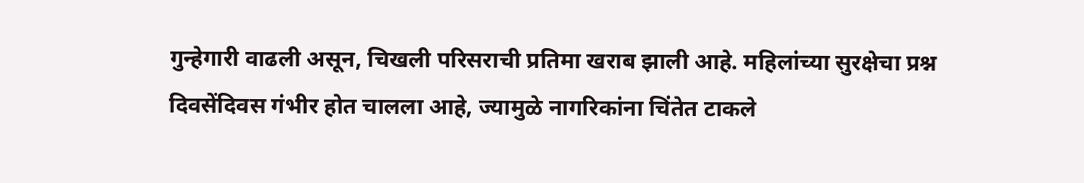गुन्हेगारी वाढली असून, चिखली परिसराची प्रतिमा खराब झाली आहे. महिलांच्या सुरक्षेचा प्रश्न दिवसेंदिवस गंभीर होत चालला आहे, ज्यामुळे नागरिकांना चिंतेत टाकले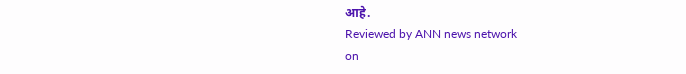आहे.
Reviewed by ANN news network
on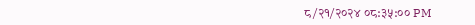८/२१/२०२४ ०८:३५:०० PM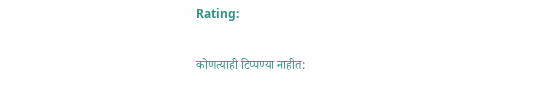Rating:

कोणत्याही टिप्पण्या नाहीत: